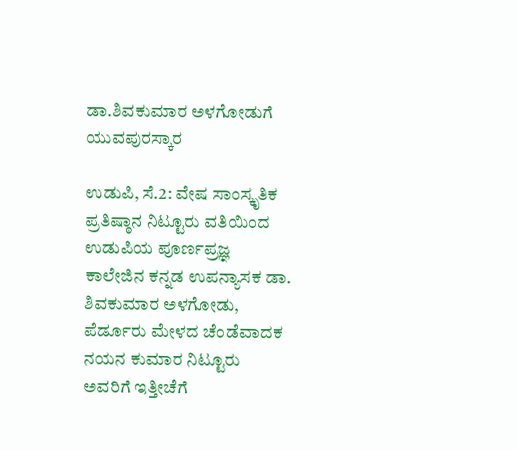ಡಾ.ಶಿವಕುಮಾರ ಅಳಗೋಡುಗೆ ಯುವಪುರಸ್ಕಾರ

ಉಡುಪಿ, ಸೆ.2: ವೇಷ ಸಾಂಸ್ಕೃತಿಕ ಪ್ರತಿಷ್ಠಾನ ನಿಟ್ಟೂರು ವತಿಯಿಂದ ಉಡುಪಿಯ ಪೂರ್ಣಪ್ರಜ್ಞ ಕಾಲೇಜಿನ ಕನ್ನಡ ಉಪನ್ಯಾಸಕ ಡಾ. ಶಿವಕುಮಾರ ಅಳಗೋಡು, ಪೆರ್ಡೂರು ಮೇಳದ ಚೆಂಡೆವಾದಕ ನಯನ ಕುಮಾರ ನಿಟ್ಟೂರು ಅವರಿಗೆ ಇತ್ತೀಚೆಗೆ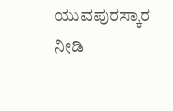ಯುವಪುರಸ್ಕಾರ ನೀಡಿ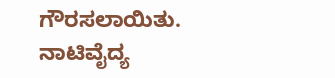ಗೌರಸಲಾಯಿತು.
ನಾಟಿವೈದ್ಯ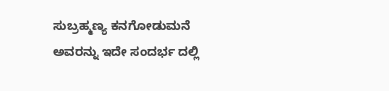ಸುಬ್ರಹ್ಮಣ್ಯ ಕನಗೋಡುಮನೆ ಅವರನ್ನು ಇದೇ ಸಂದರ್ಭ ದಲ್ಲಿ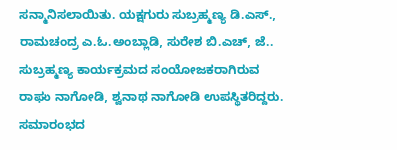ಸನ್ಮಾನಿಸಲಾಯಿತು. ಯಕ್ಷಗುರು ಸುಬ್ರಹ್ಮಣ್ಯ ಡಿ.ಎಸ್., ರಾಮಚಂದ್ರ ಎ.ಓ.ಅಂಬ್ಲಾಡಿ, ಸುರೇಶ ಬಿ.ಎಚ್, ಜೆ.. ಸುಬ್ರಹ್ಮಣ್ಯ ಕಾರ್ಯಕ್ರಮದ ಸಂಯೋಜಕರಾಗಿರುವ ರಾಘು ನಾಗೋಡಿ, ಶ್ವನಾಥ ನಾಗೋಡಿ ಉಪಸ್ಥಿತರಿದ್ದರು.
ಸಮಾರಂಭದ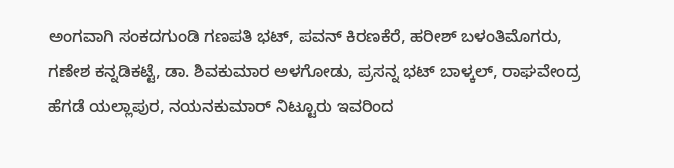ಅಂಗವಾಗಿ ಸಂಕದಗುಂಡಿ ಗಣಪತಿ ಭಟ್, ಪವನ್ ಕಿರಣಕೆರೆ, ಹರೀಶ್ ಬಳಂತಿಮೊಗರು, ಗಣೇಶ ಕನ್ನಡಿಕಟ್ಟೆ, ಡಾ. ಶಿವಕುಮಾರ ಅಳಗೋಡು, ಪ್ರಸನ್ನ ಭಟ್ ಬಾಳ್ಕಲ್, ರಾಘವೇಂದ್ರ ಹೆಗಡೆ ಯಲ್ಲಾಪುರ, ನಯನಕುಮಾರ್ ನಿಟ್ಟೂರು ಇವರಿಂದ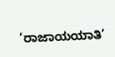’ರಾಜಾಯಯಾತಿ’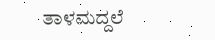ತಾಳಮದ್ದಲೆ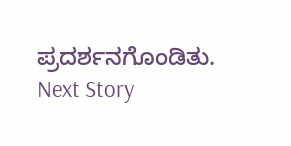ಪ್ರದರ್ಶನಗೊಂಡಿತು.
Next Story